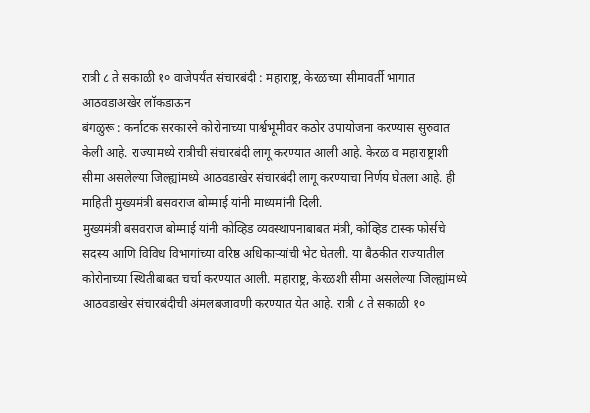रात्री ८ ते सकाळी १० वाजेपर्यंत संचारबंदी : महाराष्ट्र, केरळच्या सीमावर्ती भागात आठवडाअखेर लॉकडाऊन
बंगळुरू : कर्नाटक सरकारने कोरोनाच्या पार्श्वभूमीवर कठोर उपायोजना करण्यास सुरुवात केली आहे. राज्यामध्ये रात्रीची संचारबंदी लागू करण्यात आली आहे. केरळ व महाराष्ट्राशी सीमा असलेल्या जिल्ह्यांमध्ये आठवडाखेर संचारबंदी लागू करण्याचा निर्णय घेतला आहे. ही माहिती मुख्यमंत्री बसवराज बोम्माई यांनी माध्यमांनी दिली.
मुख्यमंत्री बसवराज बोम्माई यांनी कोव्हिड व्यवस्थापनाबाबत मंत्री, कोव्हिड टास्क फोर्सचे सदस्य आणि विविध विभागांच्या वरिष्ठ अधिकाऱ्यांची भेट घेतली. या बैठकीत राज्यातील कोरोनाच्या स्थितीबाबत चर्चा करण्यात आली. महाराष्ट्र, केरळशी सीमा असलेल्या जिल्ह्यांमध्ये आठवडाखेर संचारबंदीची अंमलबजावणी करण्यात येत आहे. रात्री ८ ते सकाळी १०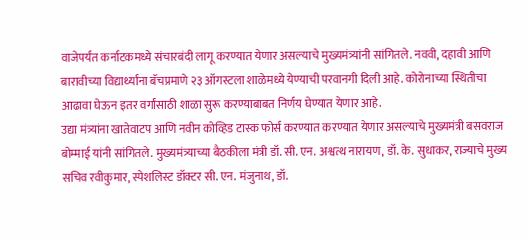वाजेपर्यंत कर्नाटकमध्ये संचारबंदी लागू करण्यात येणार असल्याचे मुख्यमंत्र्यांनी सांगितले. नववी, दहावी आणि बारावीच्या विद्यार्थ्यांना बॅचप्रमाणे २३ ऑगस्टला शाळेमध्ये येण्याची परवानगी दिली आहे. कोरोनाच्या स्थितीचा आढावा घेऊन इतर वर्गांसाठी शाळा सुरू करण्याबाबत निर्णय घेण्यात येणार आहे.
उद्या मंत्र्यांना खातेवाटप आणि नवीन कोव्हिड टास्क फोर्स करण्यात करण्यात येणार असल्याचे मुख्यमंत्री बसवराज बोम्माई यांनी सांगितले. मुख्यमंत्र्याच्या बैठकीला मंत्री डॉ. सी. एन. अश्वत्थ नारायण, डॉ. के. सुधाकर, राज्याचे मुख्य सचिव रवीकुमार, स्पेशलिस्ट डॉक्टर सी. एन. मंजुनाथ, डॉ.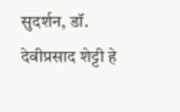सुदर्शन, डॉ. देवीप्रसाद शेट्टी हे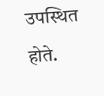उपस्थित होते.